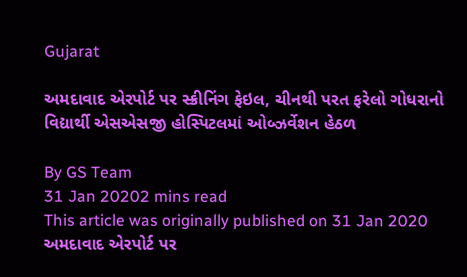Gujarat

અમદાવાદ એરપોર્ટ પર સ્ક્રીનિંગ ફેઇલ, ચીનથી પરત ફરેલો ગોધરાનો વિદ્યાર્થી એસએસજી હોસ્પિટલમાં ઓબ્ઝર્વેશન હેઠળ

By GS Team
31 Jan 20202 mins read
This article was originally published on 31 Jan 2020
અમદાવાદ એરપોર્ટ પર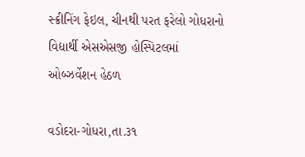સ્ક્રીનિંગ ફેઇલ, ચીનથી પરત ફરેલો ગોધરાનો વિદ્યાર્થી એસએસજી હોસ્પિટલમાં ઓબ્ઝર્વેશન હેઠળ

વડોદરા-ગોધરા,તા.૩૧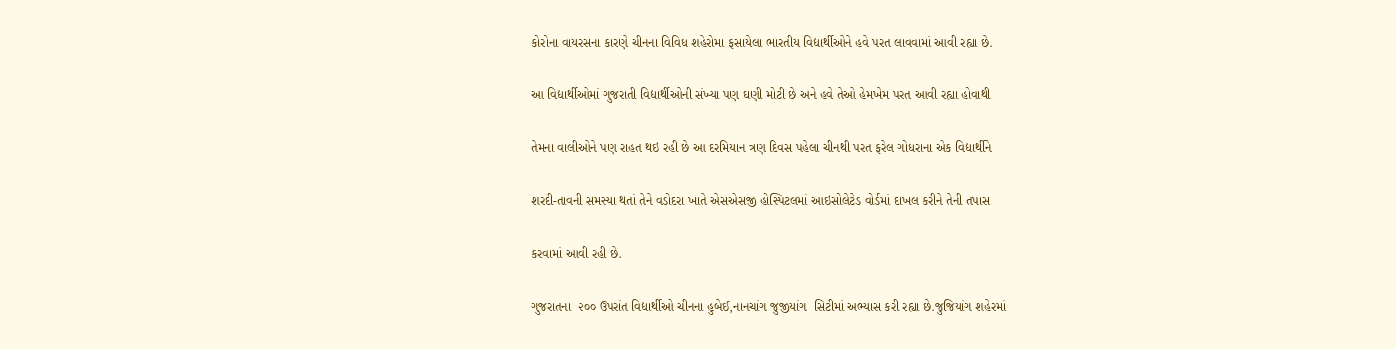કોરોના વાયરસના કારણે ચીનના વિવિધ શહેરોમા ફસાયેલા ભારતીય વિદ્યાર્થીઓને હવે પરત લાવવામાં આવી રહ્યા છે.

આ વિદ્યાર્થીઓમાં ગુજરાતી વિદ્યાર્થીઓની સંખ્યા પણ ઘણી મોટી છે અને હવે તેઓ હેમખેમ પરત આવી રહ્યા હોવાથી

તેમના વાલીઓને પણ રાહત થઇ રહી છે આ દરમિયાન ત્રણ દિવસ પહેલા ચીનથી પરત ફરેલ ગોધરાના એક વિદ્યાર્થીને

શરદી-તાવની સમસ્યા થતાં તેને વડોદરા ખાતે એસએસજી હોસ્પિટલમાં આઇસોલેટેડ વોર્ડમાં દાખલ કરીને તેની તપાસ

કરવામાં આવી રહી છે.

ગુજરાતના  ૨૦૦ ઉપરાંત વિદ્યાર્થીઓ ચીનના હુબેઈ,નાનચાંગ જુજીયાંગ  સિટીમાં અભ્યાસ કરી રહ્યા છે.જુજિયાંગ શહેરમાં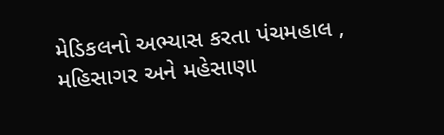મેડિકલનો અભ્યાસ કરતા પંચમહાલ , મહિસાગર અને મહેસાણા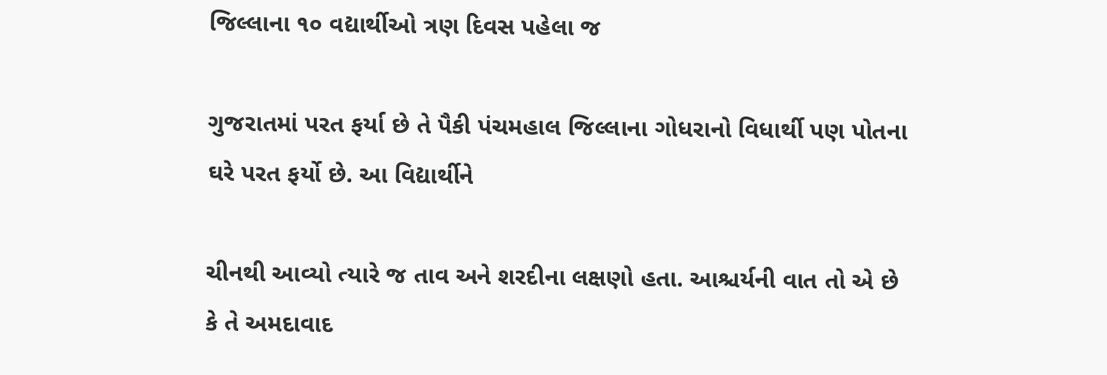જિલ્લાના ૧૦ વદ્યાર્થીઓ ત્રણ દિવસ પહેલા જ

ગુજરાતમાં પરત ફર્યા છે તે પૈકી પંચમહાલ જિલ્લાના ગોધરાનો વિધાર્થી પણ પોતના ઘરે પરત ફર્યો છે. આ વિદ્યાર્થીને

ચીનથી આવ્યો ત્યારે જ તાવ અને શરદીના લક્ષણો હતા. આશ્ચર્યની વાત તો એ છે કે તે અમદાવાદ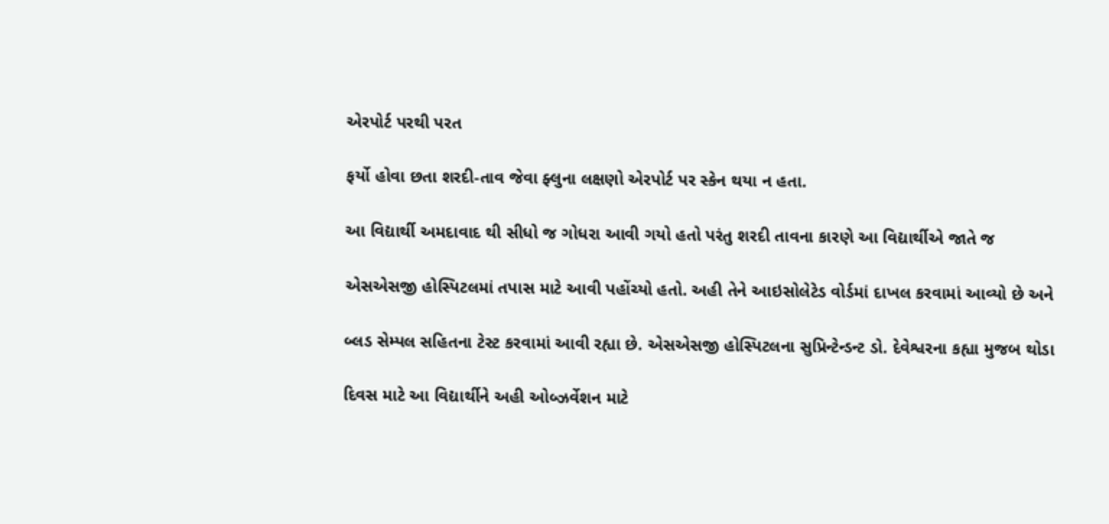એરપોર્ટ પરથી પરત

ફર્યો હોવા છતા શરદી-તાવ જેવા ફ્લુના લક્ષણો એરપોર્ટ પર સ્કેન થયા ન હતા.

આ વિદ્યાર્થી અમદાવાદ થી સીધો જ ગોધરા આવી ગયો હતો પરંતુ શરદી તાવના કારણે આ વિદ્યાર્થીએ જાતે જ

એસએસજી હોસ્પિટલમાં તપાસ માટે આવી પહોંચ્યો હતો. અહી તેને આઇસોલેટેડ વોર્ડમાં દાખલ કરવામાં આવ્યો છે અને

બ્લડ સેમ્પલ સહિતના ટેસ્ટ કરવામાં આવી રહ્યા છે. એસએસજી હોસ્પિટલના સુપ્રિન્ટેન્ડન્ટ ડો. દેવેશ્વરના કહ્યા મુજબ થોડા

દિવસ માટે આ વિદ્યાર્થીને અહી ઓબ્ઝર્વેશન માટે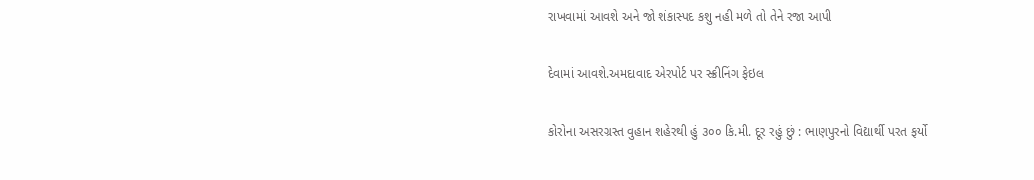રાખવામાં આવશે અને જો શંકાસ્પદ કશુ નહી મળે તો તેને રજા આપી

દેવામાં આવશે.અમદાવાદ એરપોર્ટ પર સ્ક્રીનિંગ ફેઇલ

કોરોના અસરગ્રસ્ત વુહાન શહેરથી હું ૩૦૦ કિ.મી. દૂર રહું છું : ભાણપુરનો વિદ્યાર્થી પરત ફર્યો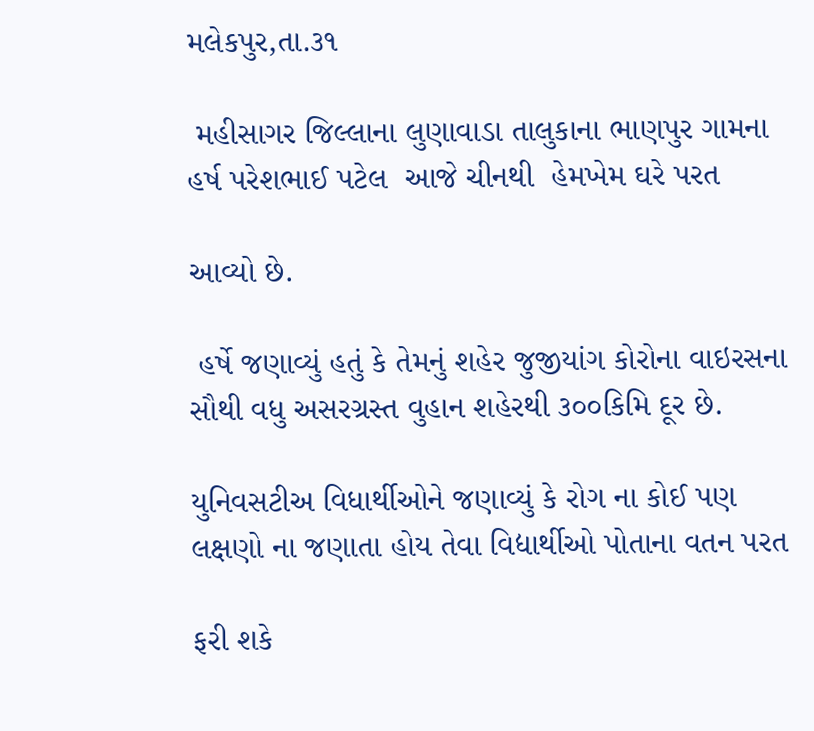મલેકપુર,તા.૩૧

 મહીસાગર જિલ્લાના લુણાવાડા તાલુકાના ભાણપુર ગામના હર્ષ પરેશભાઈ પટેલ  આજે ચીનથી  હેમખેમ ઘરે પરત

આવ્યો છે.

 હર્ષે જણાવ્યું હતું કે તેમનું શહેર જુજીયાંગ કોરોના વાઇરસના સૌથી વધુ અસરગ્રસ્ત વુહાન શહેરથી ૩૦૦કિમિ દૂર છે.

યુનિવસટીઅ વિધાર્થીઓને જણાવ્યું કે રોગ ના કોઈ પણ લક્ષણો ના જણાતા હોય તેવા વિદ્યાર્થીઓ પોતાના વતન પરત

ફરી શકે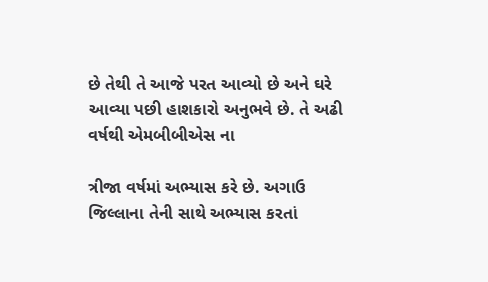છે તેથી તે આજે પરત આવ્યો છે અને ઘરે આવ્યા પછી હાશકારો અનુભવે છે. તે અઢી વર્ષથી એમબીબીએસ ના

ત્રીજા વર્ષમાં અભ્યાસ કરે છે. અગાઉ જિલ્લાના તેની સાથે અભ્યાસ કરતાં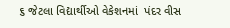૬ જેટલા વિદ્યાર્થીઓ વેકેશનમાં  પંદર વીસ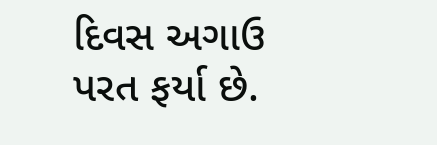દિવસ અગાઉ પરત ફર્યા છે.